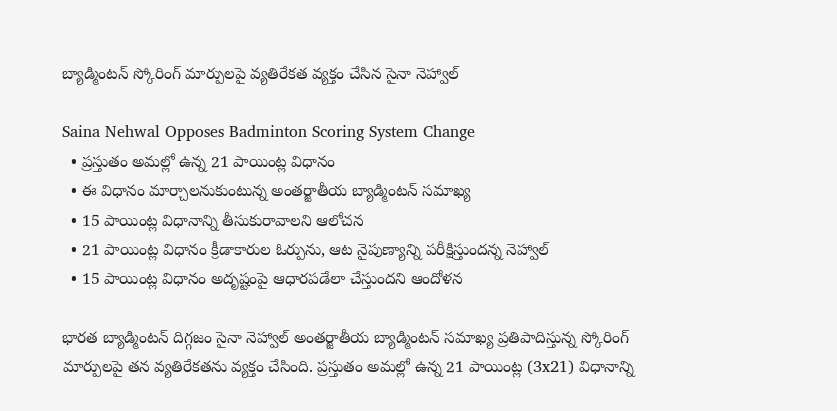బ్యాడ్మింటన్ స్కోరింగ్ మార్పులపై వ్యతిరేకత వ్యక్తం చేసిన సైనా నెహ్వాల్

Saina Nehwal Opposes Badminton Scoring System Change
  • ప్రస్తుతం అమల్లో ఉన్న 21 పాయింట్ల విధానం
  • ఈ విధానం మార్చాలనుకుంటున్న అంతర్జాతీయ బ్యాడ్మింటన్ సమాఖ్య
  • 15 పాయింట్ల విధానాన్ని తీసుకురావాలని ఆలోచన
  • 21 పాయింట్ల విధానం క్రీడాకారుల ఓర్పును, ఆట నైపుణ్యాన్ని పరీక్షిస్తుందన్న నెహ్వాల్
  • 15 పాయింట్ల విధానం అదృష్టంపై ఆధారపడేలా చేస్తుందని ఆందోళన

భారత బ్యాడ్మింటన్ దిగ్గజం సైనా నెహ్వాల్ అంతర్జాతీయ బ్యాడ్మింటన్ సమాఖ్య ప్రతిపాదిస్తున్న స్కోరింగ్ మార్పులపై తన వ్యతిరేకతను వ్యక్తం చేసింది. ప్రస్తుతం అమల్లో ఉన్న 21 పాయింట్ల (3x21) విధానాన్ని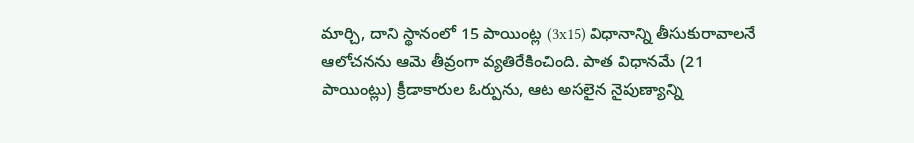మార్చి, దాని స్థానంలో 15 పాయింట్ల (3x15) విధానాన్ని తీసుకురావాలనే ఆలోచనను ఆమె తీవ్రంగా వ్యతిరేకించింది. పాత విధానమే (21 పాయింట్లు) క్రీడాకారుల ఓర్పును, ఆట అసలైన నైపుణ్యాన్ని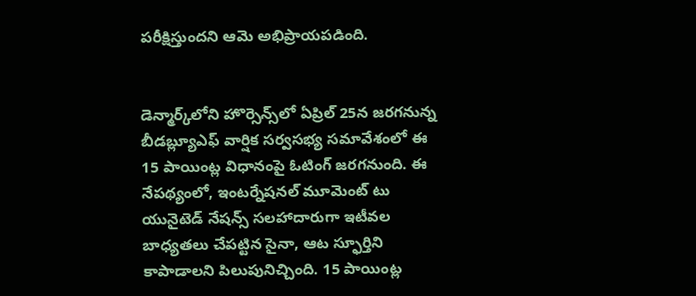పరీక్షిస్తుందని ఆమె అభిప్రాయపడింది.


డెన్మార్క్‌లోని హొర్సెన్స్‌లో ఏప్రిల్ 25న జరగనున్న బీడబ్ల్యూఎఫ్ వార్షిక సర్వసభ్య సమావేశంలో ఈ 15 పాయింట్ల విధానంపై ఓటింగ్ జరగనుంది. ఈ నేపథ్యంలో, ఇంటర్నేషనల్ మూమెంట్ టు యునైటెడ్ నేషన్స్ సలహాదారుగా ఇటీవల బాధ్యతలు చేపట్టిన సైనా, ఆట స్ఫూర్తిని కాపాడాలని పిలుపునిచ్చింది. 15 పాయింట్ల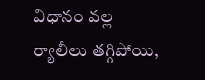విధానం వల్ల ర్యాలీలు తగ్గిపోయి,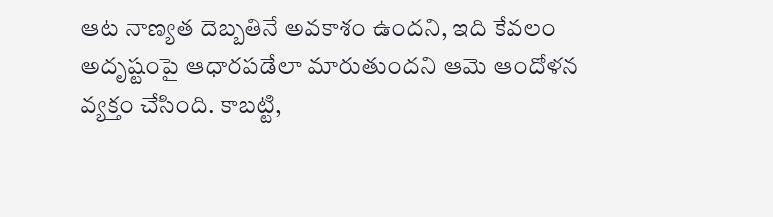ఆట నాణ్యత దెబ్బతినే అవకాశం ఉందని, ఇది కేవలం అదృష్టంపై ఆధారపడేలా మారుతుందని ఆమె ఆందోళన వ్యక్తం చేసింది. కాబట్టి,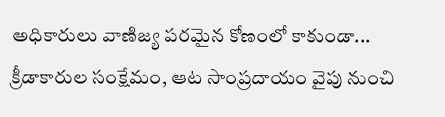అధికారులు వాణిజ్య పరమైన కోణంలో కాకుండా... క్రీడాకారుల సంక్షేమం, ఆట సాంప్రదాయం వైపు నుంచి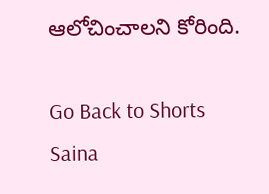ఆలోచించాలని కోరింది.

Go Back to Shorts
Saina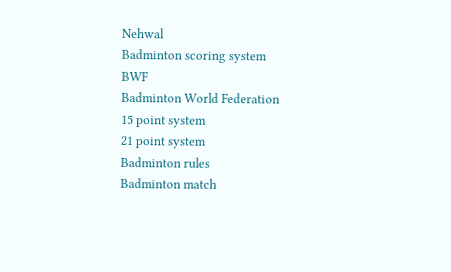Nehwal
Badminton scoring system
BWF
Badminton World Federation
15 point system
21 point system
Badminton rules
Badminton match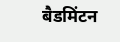बैडमिंटन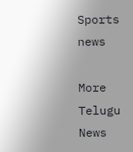Sports news

More Telugu News